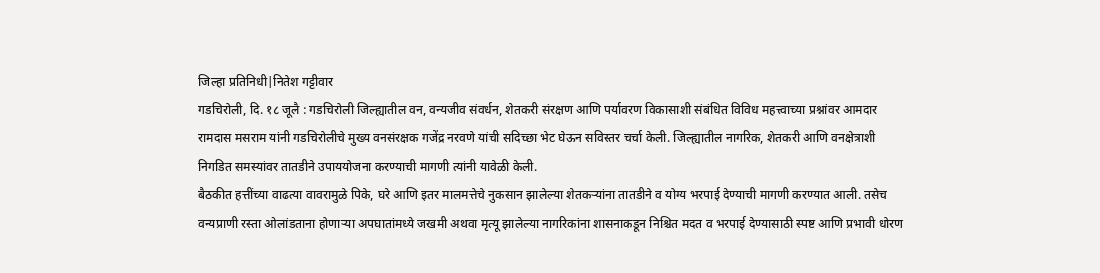जिल्हा प्रतिनिधी|नितेश गट्टीवार
गडचिरोली, दि. १८ जूलै : गडचिरोली जिल्ह्यातील वन, वन्यजीव संवर्धन, शेतकरी संरक्षण आणि पर्यावरण विकासाशी संबंधित विविध महत्त्वाच्या प्रश्नांवर आमदार रामदास मसराम यांनी गडचिरोलीचे मुख्य वनसंरक्षक गजेंद्र नरवणे यांची सदिच्छा भेट घेऊन सविस्तर चर्चा केली. जिल्ह्यातील नागरिक, शेतकरी आणि वनक्षेत्राशी निगडित समस्यांवर तातडीने उपाययोजना करण्याची मागणी त्यांनी यावेळी केली.
बैठकीत हत्तींच्या वाढत्या वावरामुळे पिके, घरे आणि इतर मालमत्तेचे नुकसान झालेल्या शेतकऱ्यांना तातडीने व योग्य भरपाई देण्याची मागणी करण्यात आली. तसेच वन्यप्राणी रस्ता ओलांडताना होणाऱ्या अपघातांमध्ये जखमी अथवा मृत्यू झालेल्या नागरिकांना शासनाकडून निश्चित मदत व भरपाई देण्यासाठी स्पष्ट आणि प्रभावी धोरण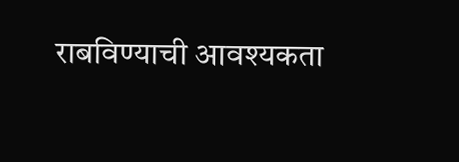राबविण्याची आवश्यकता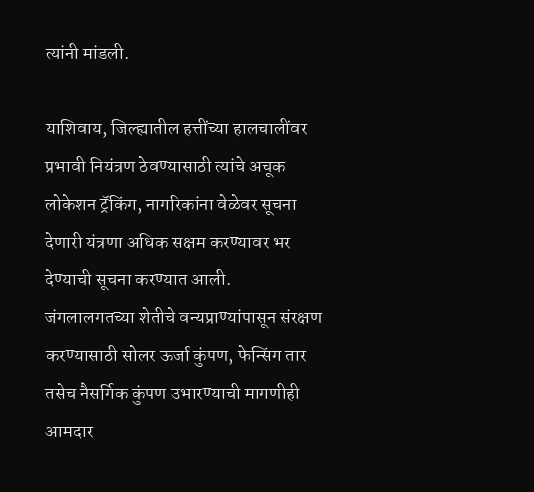त्यांनी मांडली.

याशिवाय, जिल्ह्यातील हत्तींच्या हालचालींवर प्रभावी नियंत्रण ठेवण्यासाठी त्यांचे अचूक लोकेशन ट्रॅकिंग, नागरिकांना वेळेवर सूचना देणारी यंत्रणा अधिक सक्षम करण्यावर भर देण्याची सूचना करण्यात आली.
जंगलालगतच्या शेतीचे वन्यप्राण्यांपासून संरक्षण करण्यासाठी सोलर ऊर्जा कुंपण, फेन्सिंग तार तसेच नैसर्गिक कुंपण उभारण्याची मागणीही आमदार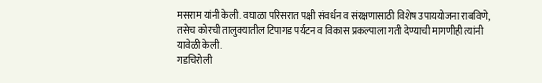मसराम यांनी केली. वघाळा परिसरात पक्षी संवर्धन व संरक्षणासाठी विशेष उपाययोजना राबविणे, तसेच कोरची तालुक्यातील टिपागड पर्यटन व विकास प्रकल्पाला गती देण्याची मागणीही त्यांनी यावेळी केली.
गडचिरोली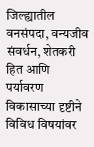जिल्ह्यातील वनसंपदा, वन्यजीव संवर्धन, शेतकरी हित आणि पर्यावरण विकासाच्या दृष्टीने विविध विषयांवर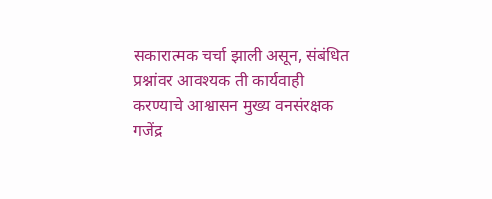सकारात्मक चर्चा झाली असून, संबंधित प्रश्नांवर आवश्यक ती कार्यवाही करण्याचे आश्वासन मुख्य वनसंरक्षक गजेंद्र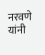नरवणे यांनी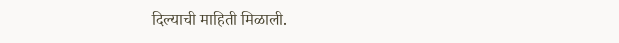दिल्याची माहिती मिळाली.